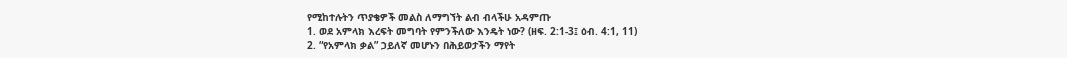የሚከተሉትን ጥያቄዎች መልስ ለማግኘት ልብ ብላችሁ አዳምጡ
1. ወደ አምላክ እረፍት መግባት የምንችለው እንዴት ነው? (ዘፍ. 2:1-3፤ ዕብ. 4:1, 11)
2. “የአምላክ ቃል” ኃይለኛ መሆኑን በሕይወታችን ማየት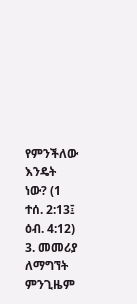የምንችለው እንዴት ነው? (1 ተሰ. 2:13፤ ዕብ. 4:12)
3. መመሪያ ለማግኘት ምንጊዜም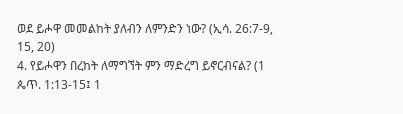ወደ ይሖዋ መመልከት ያለብን ለምንድን ነው? (ኢሳ. 26:7-9, 15, 20)
4. የይሖዋን በረከት ለማግኘት ምን ማድረግ ይኖርብናል? (1 ጴጥ. 1:13-15፤ 1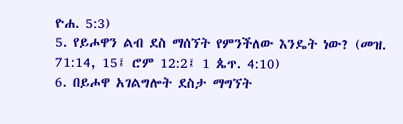ዮሐ. 5:3)
5. የይሖዋን ልብ ደስ ማሰኘት የምንችለው እንዴት ነው? (መዝ. 71:14, 15፤ ሮም 12:2፤ 1 ጴጥ. 4:10)
6. በይሖዋ አገልግሎት ደስታ ማግኘት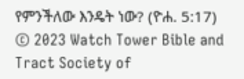የምንችለው እንዴት ነው? (ዮሐ. 5:17)
© 2023 Watch Tower Bible and Tract Society of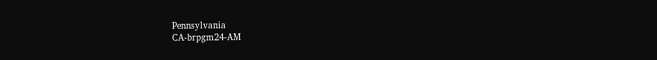Pennsylvania
CA-brpgm24-AM